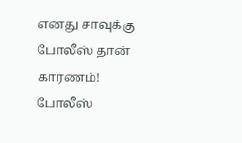எனது சாவுக்கு போலீஸ் தான் காரணம்! போலீஸ்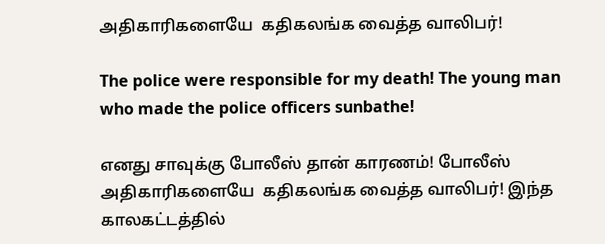அதிகாரிகளையே  கதிகலங்க வைத்த வாலிபர்!

The police were responsible for my death! The young man who made the police officers sunbathe!

எனது சாவுக்கு போலீஸ் தான் காரணம்! போலீஸ் அதிகாரிகளையே  கதிகலங்க வைத்த வாலிபர்! இந்த காலகட்டத்தில்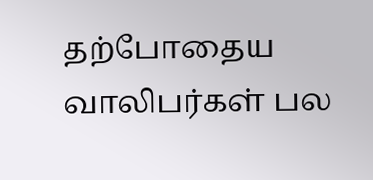தற்போதைய வாலிபர்கள் பல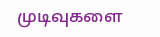முடிவுகளை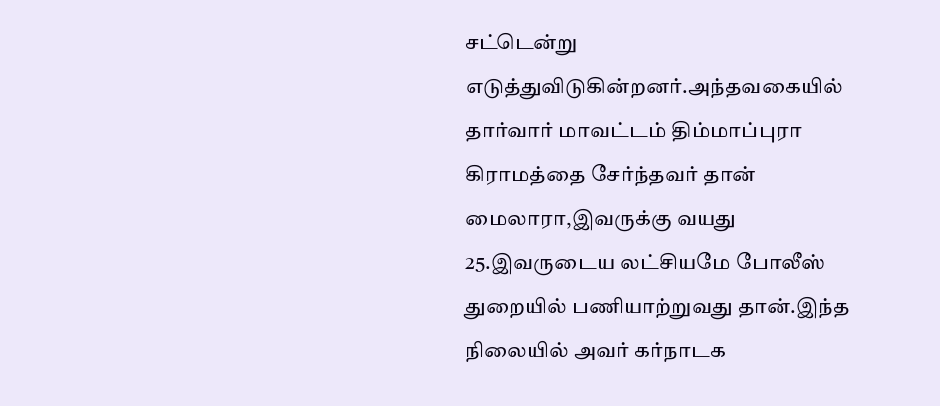சட்டென்று எடுத்துவிடுகின்றனர்.அந்தவகையில் தார்வார் மாவட்டம் திம்மாப்புரா கிராமத்தை சேர்ந்தவர் தான் மைலாரா,இவருக்கு வயது 25.இவருடைய லட்சியமே போலீஸ் துறையில் பணியாற்றுவது தான்.இந்த நிலையில் அவர் கர்நாடக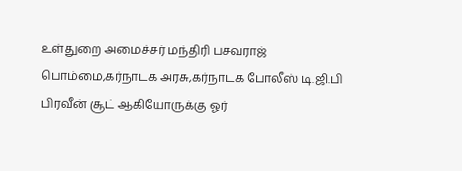உள்துறை அமைச்சர் மந்திரி பசவராஜ் பொம்மை,கர்நாடக அரசு,கர்நாடக போலீஸ் டி.ஜி.பி பிரவீன் சூட் ஆகியோருக்கு ஓர்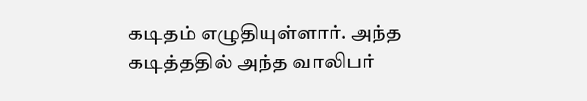கடிதம் எழுதியுள்ளார். அந்த கடித்ததில் அந்த வாலிபர்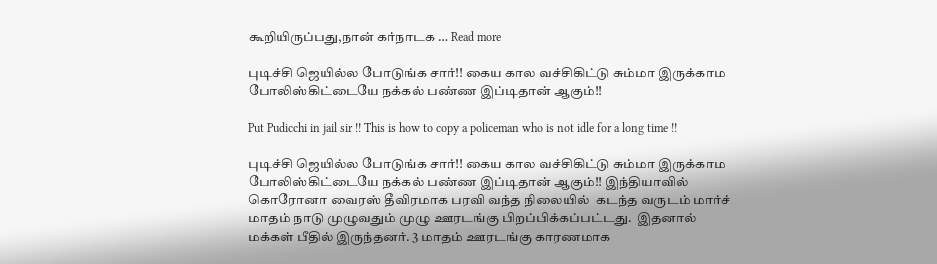கூறியிருப்பது,நான் கர்நாடக … Read more

புடிச்சி ஜெயில்ல போடுங்க சார்!! கைய கால வச்சிகிட்டு சும்மா இருக்காம போலிஸ்கிட்டையே நக்கல் பண்ண இப்டிதான் ஆகும்!!

Put Pudicchi in jail sir !! This is how to copy a policeman who is not idle for a long time !!

புடிச்சி ஜெயில்ல போடுங்க சார்!! கைய கால வச்சிகிட்டு சும்மா இருக்காம போலிஸ்கிட்டையே நக்கல் பண்ண இப்டிதான் ஆகும்!! இந்தியாவில் கொரோனா வைரஸ் தீவிரமாக பரவி வந்த நிலையில்  கடந்த வருடம் மார்ச் மாதம் நாடு முழுவதும் முழு ஊரடங்கு பிறப்பிக்கப்பட்டது.  இதனால் மக்கள் பீதில் இருந்தனர். 3 மாதம் ஊரடங்கு காரணமாக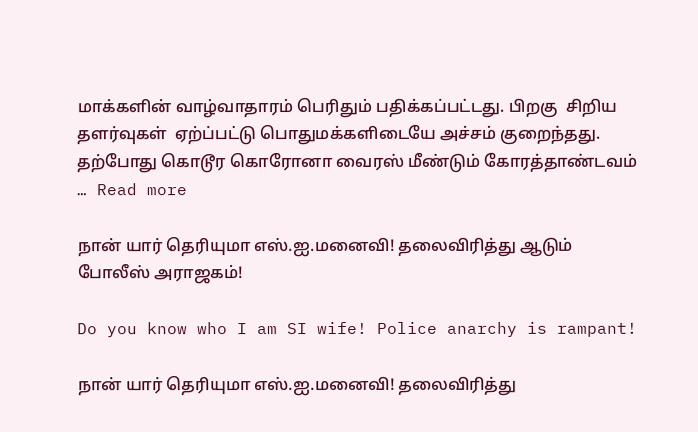மாக்களின் வாழ்வாதாரம் பெரிதும் பதிக்கப்பட்டது. பிறகு  சிறிய தளர்வுகள்  ஏற்ப்பட்டு பொதுமக்களிடையே அச்சம் குறைந்தது. தற்போது கொடூர கொரோனா வைரஸ் மீண்டும் கோரத்தாண்டவம் … Read more

நான் யார் தெரியுமா எஸ்.ஐ.மனைவி! தலைவிரித்து ஆடும் போலீஸ் அராஜகம்!

Do you know who I am SI wife! Police anarchy is rampant!

நான் யார் தெரியுமா எஸ்.ஐ.மனைவி! தலைவிரித்து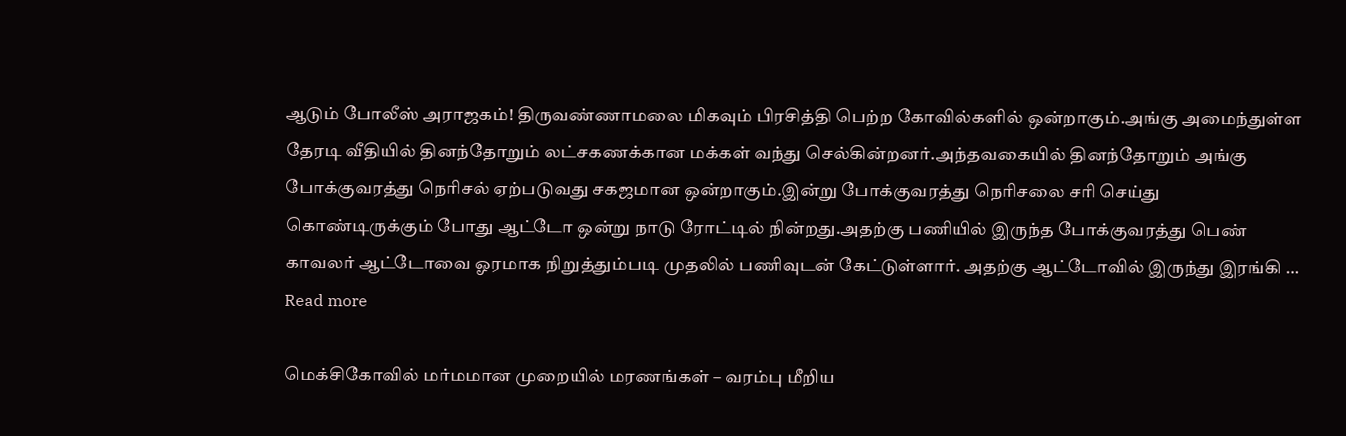ஆடும் போலீஸ் அராஜகம்! திருவண்ணாமலை மிகவும் பிரசித்தி பெற்ற கோவில்களில் ஒன்றாகும்.அங்கு அமைந்துள்ள தேரடி வீதியில் தினந்தோறும் லட்சகணக்கான மக்கள் வந்து செல்கின்றனர்.அந்தவகையில் தினந்தோறும் அங்கு போக்குவரத்து நெரிசல் ஏற்படுவது சகஜமான ஒன்றாகும்.இன்று போக்குவரத்து நெரிசலை சரி செய்து கொண்டிருக்கும் போது ஆட்டோ ஒன்று நாடு ரோட்டில் நின்றது.அதற்கு பணியில் இருந்த போக்குவரத்து பெண் காவலர் ஆட்டோவை ஓரமாக நிறுத்தும்படி முதலில் பணிவுடன் கேட்டுள்ளார். அதற்கு ஆட்டோவில் இருந்து இரங்கி … Read more

மெக்சிகோவில் மர்மமான முறையில் மரணங்கள் – வரம்பு மீறிய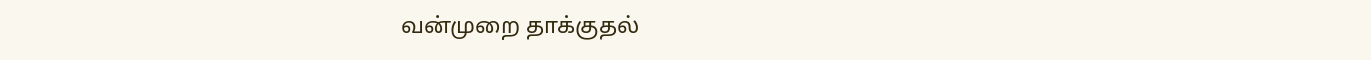வன்முறை தாக்குதல்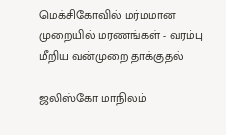மெக்சிகோவில் மர்மமான முறையில் மரணங்கள் - வரம்பு மீறிய வன்முறை தாக்குதல்

ஜலிஸ்கோ மாநிலம்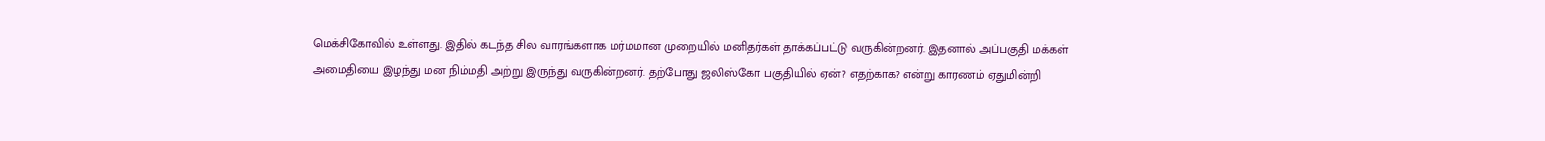மெக்சிகோவில் உள்ளது. இதில் கடந்த சில வாரங்களாக மர்மமான முறையில் மனிதர்கள் தாக்கப்பட்டு வருகின்றனர். இதனால் அப்பகுதி மக்கள் அமைதியை இழந்து மன நிம்மதி அற்று இருந்து வருகின்றனர். தற்போது ஜலிஸ்கோ பகுதியில் ஏன்? எதற்காக? என்று காரணம் ஏதுமின்றி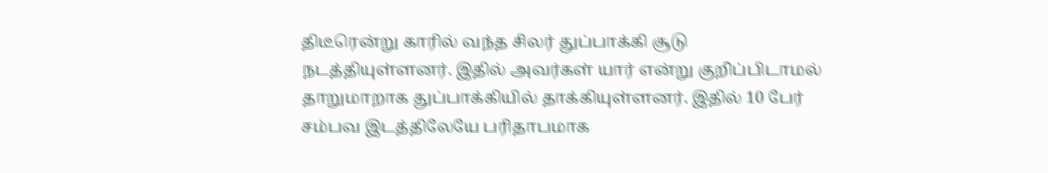திடீரென்று காரில் வந்த சிலர் துப்பாக்கி சூடு நடத்தியுள்ளனர். இதில் அவர்கள் யார் என்று குறிப்பிடாமல் தாறுமாறாக துப்பாக்கியில் தாக்கியுள்ளனர். இதில் 10 பேர் சம்பவ இடத்திலேயே பரிதாபமாக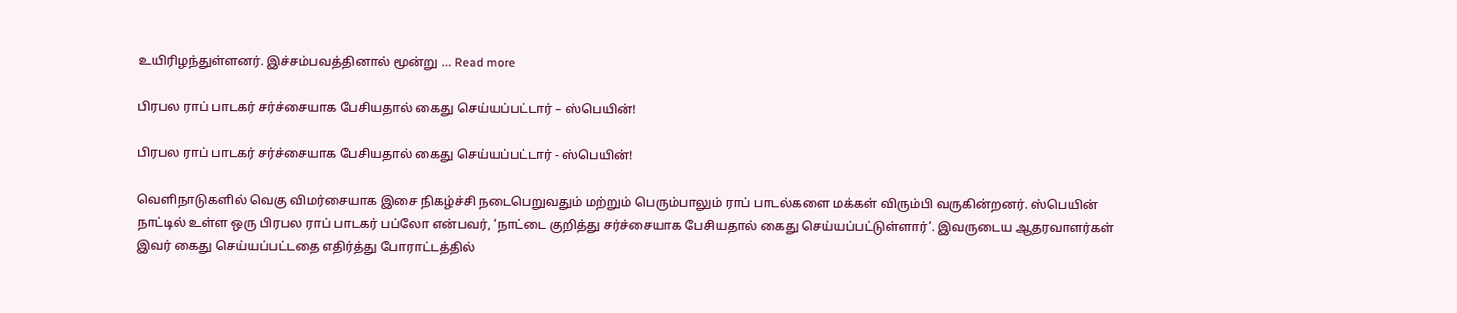உயிரிழந்துள்ளனர். இச்சம்பவத்தினால் மூன்று … Read more

பிரபல ராப் பாடகர் சர்ச்சையாக பேசியதால் கைது செய்யப்பட்டார் – ஸ்பெயின்!

பிரபல ராப் பாடகர் சர்ச்சையாக பேசியதால் கைது செய்யப்பட்டார் - ஸ்பெயின்!

வெளிநாடுகளில் வெகு விமர்சையாக இசை நிகழ்ச்சி நடைபெறுவதும் மற்றும் பெரும்பாலும் ராப் பாடல்களை மக்கள் விரும்பி வருகின்றனர். ஸ்பெயின் நாட்டில் உள்ள ஒரு பிரபல ராப் பாடகர் பப்லோ என்பவர், ‘நாட்டை குறித்து சர்ச்சையாக பேசியதால் கைது செய்யப்பட்டுள்ளார்’. இவருடைய ஆதரவாளர்கள் இவர் கைது செய்யப்பட்டதை எதிர்த்து போராட்டத்தில்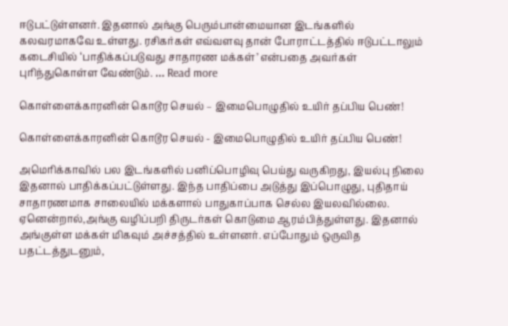ஈடுபட்டுள்ளனர். இதனால் அங்கு பெரும்பான்மையான இடங்களில் கலவரமாகவே உள்ளது. ரசிகர்கள் எவ்வளவு தான் போராட்டத்தில் ஈடுபட்டாலும் கடைசியில் ‘பாதிக்கப்படுவது சாதாரண மக்கள்’ என்பதை அவர்கள் புரிந்துகொள்ள வேண்டும். … Read more

கொள்ளைக்காரனின் கொடூர செயல் – இமைபொழுதில் உயிர் தப்பிய பெண்!

கொள்ளைக்காரனின் கொடூர செயல் - இமைபொழுதில் உயிர் தப்பிய பெண்!

அமெரிக்காவில் பல இடங்களில் பனிப்பொழிவு பெய்து வருகிறது, இயல்பு நிலை இதனால் பாதிக்கப்பட்டுள்ளது. இந்த பாதிப்பை அடுத்து இப்பொழுது, புதிதாய் சாதாரணமாக சாலையில் மக்களால் பாதுகாப்பாக செல்ல இயலவில்லை. ஏனென்றால்,அங்கு வழிப்பறி திருடர்கள் கொடுமை ஆரம்பித்துள்ளது. இதனால் அங்குள்ள மக்கள் மிகவும் அச்சத்தில் உள்ளனர். எப்போதும் ஒருவித பதட்டத்துடனும்,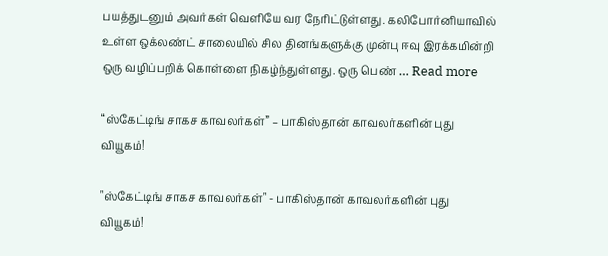பயத்துடனும் அவர்கள் வெளியே வர நேரிட்டுள்ளது. கலிபோர்னியாவில் உள்ள ஒக்லண்ட் சாலையில் சில தினங்களுக்கு முன்பு ஈவு இரக்கமின்றி ஒரு வழிப்பறிக் கொள்ளை நிகழ்ந்துள்ளது. ஒரு பெண் … Read more

“ஸ்கேட்டிங் சாகச காவலர்கள்” – பாகிஸ்தான் காவலர்களின் புது வியூகம்!

"ஸ்கேட்டிங் சாகச காவலர்கள்" - பாகிஸ்தான் காவலர்களின் புது வியூகம்!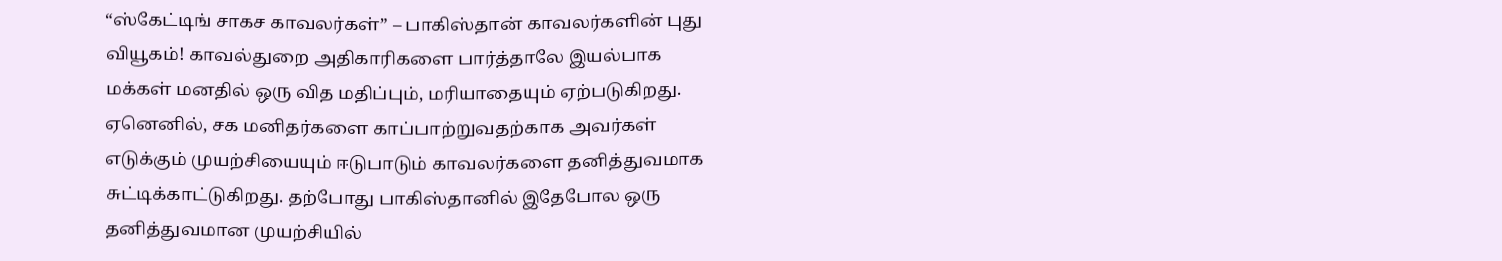“ஸ்கேட்டிங் சாகச காவலர்கள்” – பாகிஸ்தான் காவலர்களின் புது வியூகம்! காவல்துறை அதிகாரிகளை பார்த்தாலே இயல்பாக மக்கள் மனதில் ஒரு வித மதிப்பும், மரியாதையும் ஏற்படுகிறது. ஏனெனில், சக மனிதர்களை காப்பாற்றுவதற்காக அவர்கள் எடுக்கும் முயற்சியையும் ஈடுபாடும் காவலர்களை தனித்துவமாக சுட்டிக்காட்டுகிறது. தற்போது பாகிஸ்தானில் இதேபோல ஒரு தனித்துவமான முயற்சியில்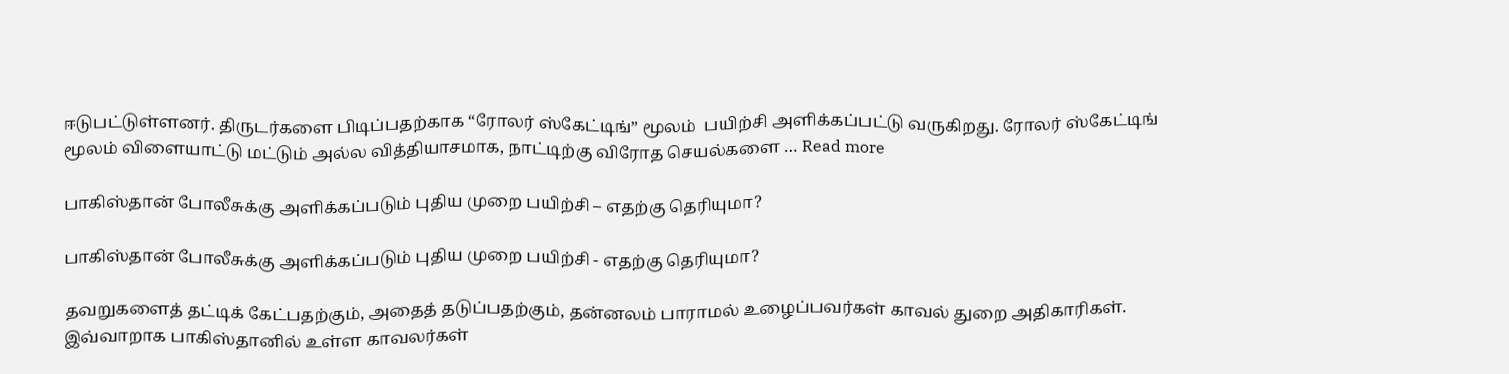ஈடுபட்டுள்ளனர். திருடர்களை பிடிப்பதற்காக “ரோலர் ஸ்கேட்டிங்” மூலம்  பயிற்சி அளிக்கப்பட்டு வருகிறது. ரோலர் ஸ்கேட்டிங் மூலம் விளையாட்டு மட்டும் அல்ல வித்தியாசமாக, நாட்டிற்கு விரோத செயல்களை … Read more

பாகிஸ்தான் போலீசுக்கு அளிக்கப்படும் புதிய முறை பயிற்சி – எதற்கு தெரியுமா?

பாகிஸ்தான் போலீசுக்கு அளிக்கப்படும் புதிய முறை பயிற்சி - எதற்கு தெரியுமா?

தவறுகளைத் தட்டிக் கேட்பதற்கும், அதைத் தடுப்பதற்கும், தன்னலம் பாராமல் உழைப்பவர்கள் காவல் துறை அதிகாரிகள். இவ்வாறாக பாகிஸ்தானில் உள்ள காவலர்கள்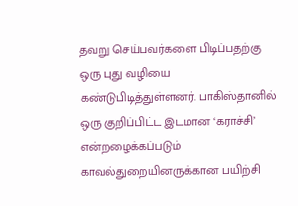தவறு செய்பவர்களை பிடிப்பதற்கு ஒரு புது வழியை கண்டுபிடித்துள்ளனர். பாகிஸ்தானில் ஒரு குறிப்பிட்ட இடமான ‘கராச்சி’ என்றழைக்கப்படும் காவல்துறையினருக்கான பயிற்சி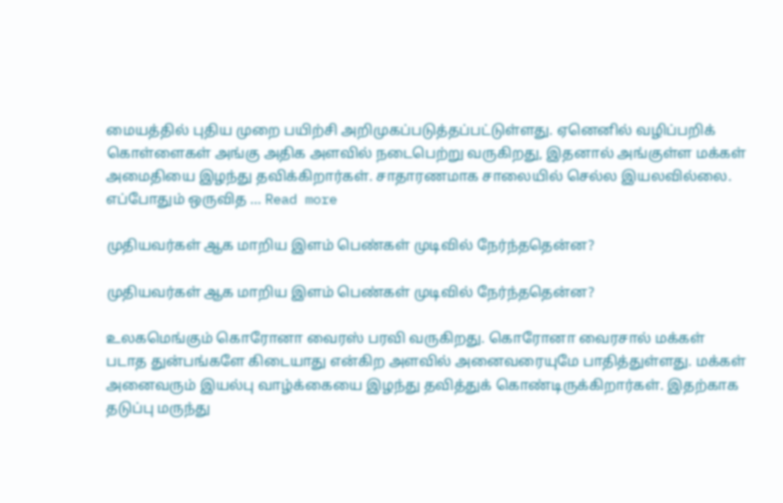மையத்தில் புதிய முறை பயிற்சி அறிமுகப்படுத்தப்பட்டுள்ளது. ஏனெனில் வழிப்பறிக்  கொள்ளைகள் அங்கு அதிக அளவில் நடைபெற்று வருகிறது, இதனால் அங்குள்ள மக்கள் அமைதியை இழந்து தவிக்கிறார்கள். சாதாரணமாக சாலையில் செல்ல இயலவில்லை. எப்போதும் ஒருவித … Read more

முதியவர்கள் ஆக மாறிய இளம் பெண்கள் முடிவில் நேர்ந்ததென்ன?

முதியவர்கள் ஆக மாறிய இளம் பெண்கள் முடிவில் நேர்ந்ததென்ன?

உலகமெங்கும் கொரோனா வைரஸ் பரவி வருகிறது. கொரோனா வைரசால் மக்கள் படாத துன்பங்களே கிடையாது என்கிற அளவில் அனைவரையுமே பாதித்துள்ளது. மக்கள் அனைவரும் இயல்பு வாழ்க்கையை இழந்து தவித்துக் கொண்டிருக்கிறார்கள். இதற்காக தடுப்பு மருந்து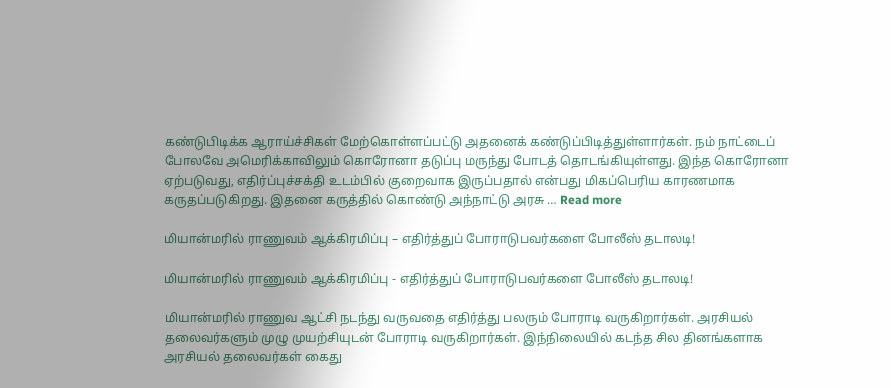கண்டுபிடிக்க ஆராய்ச்சிகள் மேற்கொள்ளப்பட்டு அதனைக் கண்டுப்பிடித்துள்ளார்கள். நம் நாட்டைப் போலவே அமெரிக்காவிலும் கொரோனா தடுப்பு மருந்து போடத் தொடங்கியுள்ளது. இந்த கொரோனா ஏற்படுவது, எதிர்ப்புச்சக்தி உடம்பில் குறைவாக இருப்பதால் என்பது மிகப்பெரிய காரணமாக கருதப்படுகிறது. இதனை கருத்தில் கொண்டு அந்நாட்டு அரசு … Read more

மியான்மரில் ராணுவம் ஆக்கிரமிப்பு – எதிர்த்துப் போராடுபவர்களை போலீஸ் தடாலடி!

மியான்மரில் ராணுவம் ஆக்கிரமிப்பு - எதிர்த்துப் போராடுபவர்களை போலீஸ் தடாலடி!

மியான்மரில் ராணுவ ஆட்சி நடந்து வருவதை எதிர்த்து பலரும் போராடி வருகிறார்கள். அரசியல் தலைவர்களும் முழு முயற்சியுடன் போராடி வருகிறார்கள். இந்நிலையில் கடந்த சில தினங்களாக அரசியல் தலைவர்கள் கைது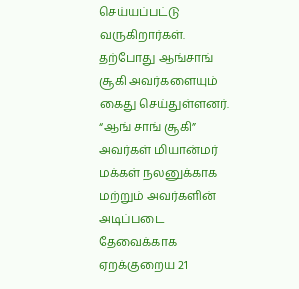செய்யப்பட்டு வருகிறார்கள்.  தற்போது ஆங்சாங்  சூகி அவர்களையும் கைது செய்துள்ளனர். “ஆங் சாங் சூகி” அவர்கள் மியான்மர் மக்கள் நலனுக்காக மற்றும் அவர்களின் அடிப்படை தேவைக்காக ஏறக்குறைய 21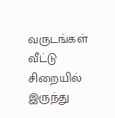வருடங்கள் வீட்டு சிறையில் இருந்து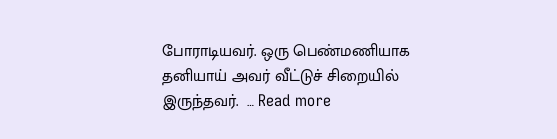போராடியவர். ஒரு பெண்மணியாக தனியாய் அவர் வீட்டுச் சிறையில் இருந்தவர்.  … Read more